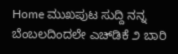Home ಮುಖಪುಟ ಸುದ್ದಿ ನನ್ನ ಬೆಂಬಲದಿಂದಲೇ ಎಚ್‌ಡಿಕೆ ೨ ಬಾರಿ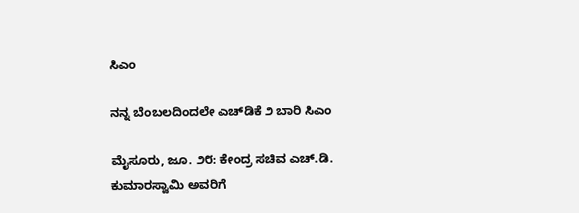ಸಿಎಂ

ನನ್ನ ಬೆಂಬಲದಿಂದಲೇ ಎಚ್‌ಡಿಕೆ ೨ ಬಾರಿ ಸಿಎಂ

ಮೈಸೂರು, ಜೂ. ೨೮: ಕೇಂದ್ರ ಸಚಿವ ಎಚ್.ಡಿ. ಕುಮಾರಸ್ವಾಮಿ ಅವರಿಗೆ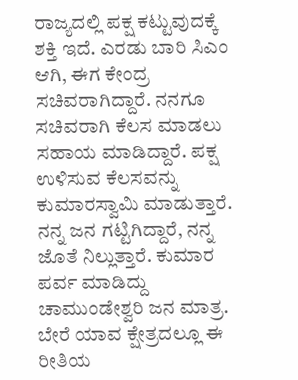ರಾಜ್ಯದಲ್ಲಿ ಪಕ್ಷ ಕಟ್ಟುವುದಕ್ಕೆ ಶಕ್ತಿ ಇದೆ. ಎರಡು ಬಾರಿ ಸಿಎಂ ಆಗಿ, ಈಗ ಕೇಂದ್ರ ಸಚಿವರಾಗಿದ್ದಾರೆ. ನನಗೂ ಸಚಿವರಾಗಿ ಕೆಲಸ ಮಾಡಲು ಸಹಾಯ ಮಾಡಿದ್ದಾರೆ. ಪಕ್ಷ ಉಳಿಸುವ ಕೆಲಸವನ್ನು ಕುಮಾರಸ್ವಾಮಿ ಮಾಡುತ್ತಾರೆ. ನನ್ನ ಜನ ಗಟ್ಟಿಗಿದ್ದಾರೆ, ನನ್ನ ಜೊತೆ ನಿಲ್ಲುತ್ತಾರೆ. ಕುಮಾರ ಪರ್ವ ಮಾಡಿದ್ದು ಚಾಮುಂಡೇಶ್ವರಿ ಜನ ಮಾತ್ರ. ಬೇರೆ ಯಾವ ಕ್ಷೇತ್ರದಲ್ಲೂ ಈ ರೀತಿಯ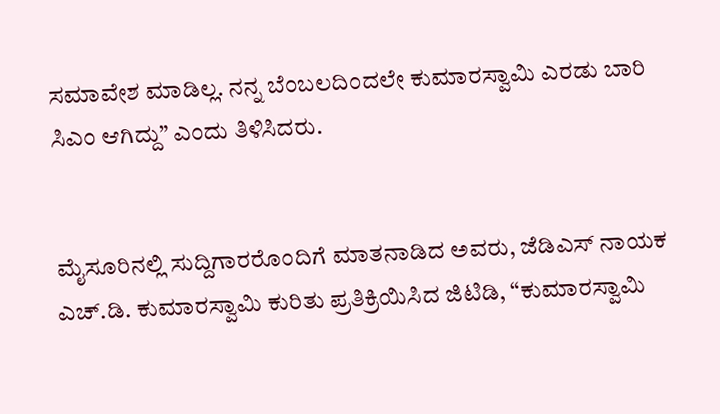ಸಮಾವೇಶ ಮಾಡಿಲ್ಲ. ನನ್ನ ಬೆಂಬಲದಿಂದಲೇ ಕುಮಾರಸ್ವಾಮಿ ಎರಡು ಬಾರಿ ಸಿಎಂ ಆಗಿದ್ದು” ಎಂದು ತಿಳಿಸಿದರು.


ಮೈಸೂರಿನಲ್ಲಿ ಸುದ್ದಿಗಾರರೊಂದಿಗೆ ಮಾತನಾಡಿದ ಅವರು, ಜೆಡಿಎಸ್ ನಾಯಕ ಎಚ್.ಡಿ. ಕುಮಾರಸ್ವಾಮಿ ಕುರಿತು ಪ್ರತಿಕ್ರಿಯಿಸಿದ ಜಿಟಿಡಿ, “ಕುಮಾರಸ್ವಾಮಿ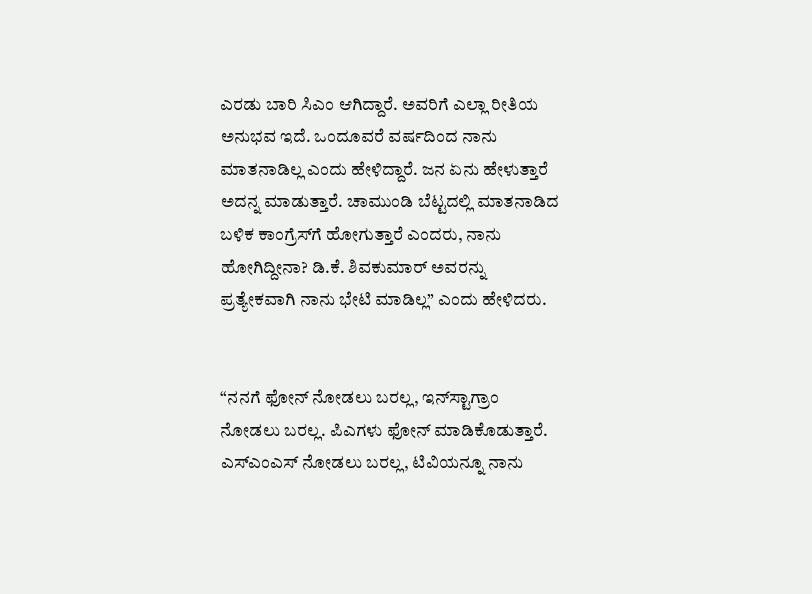ಎರಡು ಬಾರಿ ಸಿಎಂ ಆಗಿದ್ದಾರೆ. ಅವರಿಗೆ ಎಲ್ಲಾ ರೀತಿಯ ಅನುಭವ ಇದೆ. ಒಂದೂವರೆ ವರ್ಷದಿಂದ ನಾನು ಮಾತನಾಡಿಲ್ಲ ಎಂದು ಹೇಳಿದ್ದಾರೆ. ಜನ ಏನು ಹೇಳುತ್ತಾರೆ ಅದನ್ನ ಮಾಡುತ್ತಾರೆ. ಚಾಮುಂಡಿ ಬೆಟ್ಟದಲ್ಲಿ ಮಾತನಾಡಿದ ಬಳಿಕ ಕಾಂಗ್ರೆಸ್‌ಗೆ ಹೋಗುತ್ತಾರೆ ಎಂದರು, ನಾನು ಹೋಗಿದ್ದೀನಾ? ಡಿ.ಕೆ. ಶಿವಕುಮಾರ್ ಅವರನ್ನು ಪ್ರತ್ಯೇಕವಾಗಿ ನಾನು ಭೇಟಿ ಮಾಡಿಲ್ಲ” ಎಂದು ಹೇಳಿದರು.


“ನನಗೆ ಫೋನ್ ನೋಡಲು ಬರಲ್ಲ, ಇನ್‌ಸ್ಟಾಗ್ರಾಂ ನೋಡಲು ಬರಲ್ಲ. ಪಿಎಗಳು ಫೋನ್ ಮಾಡಿಕೊಡುತ್ತಾರೆ. ಎಸ್‌ಎಂಎಸ್ ನೋಡಲು ಬರಲ್ಲ, ಟಿವಿಯನ್ನೂ ನಾನು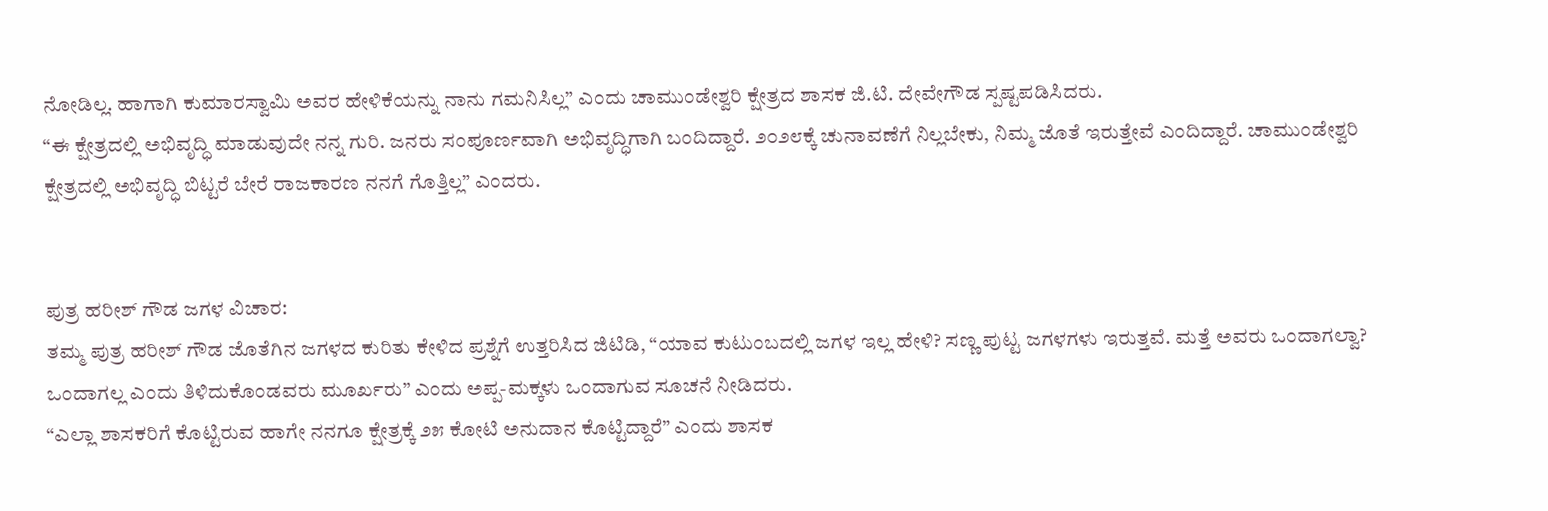ನೋಡಿಲ್ಲ. ಹಾಗಾಗಿ ಕುಮಾರಸ್ವಾಮಿ ಅವರ ಹೇಳಿಕೆಯನ್ನು ನಾನು ಗಮನಿಸಿಲ್ಲ” ಎಂದು ಚಾಮುಂಡೇಶ್ವರಿ ಕ್ಷೇತ್ರದ ಶಾಸಕ ಜಿ.ಟಿ. ದೇವೇಗೌಡ ಸ್ಪಷ್ಟಪಡಿಸಿದರು.
“ಈ ಕ್ಷೇತ್ರದಲ್ಲಿ ಅಭಿವೃದ್ಧಿ ಮಾಡುವುದೇ ನನ್ನ ಗುರಿ. ಜನರು ಸಂಪೂರ್ಣವಾಗಿ ಅಭಿವೃದ್ಧಿಗಾಗಿ ಬಂದಿದ್ದಾರೆ. ೨೦೨೮ಕ್ಕೆ ಚುನಾವಣೆಗೆ ನಿಲ್ಲಬೇಕು, ನಿಮ್ಮ ಜೊತೆ ಇರುತ್ತೇವೆ ಎಂದಿದ್ದಾರೆ. ಚಾಮುಂಡೇಶ್ವರಿ ಕ್ಷೇತ್ರದಲ್ಲಿ ಅಭಿವೃದ್ಧಿ ಬಿಟ್ಟರೆ ಬೇರೆ ರಾಜಕಾರಣ ನನಗೆ ಗೊತ್ತಿಲ್ಲ” ಎಂದರು.


ಪುತ್ರ ಹರೀಶ್ ಗೌಡ ಜಗಳ ವಿಚಾರ:
ತಮ್ಮ ಪುತ್ರ ಹರೀಶ್ ಗೌಡ ಜೊತೆಗಿನ ಜಗಳದ ಕುರಿತು ಕೇಳಿದ ಪ್ರಶ್ನೆಗೆ ಉತ್ತರಿಸಿದ ಜಿಟಿಡಿ, “ಯಾವ ಕುಟುಂಬದಲ್ಲಿ ಜಗಳ ಇಲ್ಲ ಹೇಳಿ? ಸಣ್ಣ ಪುಟ್ಟ ಜಗಳಗಳು ಇರುತ್ತವೆ. ಮತ್ತೆ ಅವರು ಒಂದಾಗಲ್ವಾ? ಒಂದಾಗಲ್ಲ ಎಂದು ತಿಳಿದುಕೊಂಡವರು ಮೂರ್ಖರು” ಎಂದು ಅಪ್ಪ-ಮಕ್ಕಳು ಒಂದಾಗುವ ಸೂಚನೆ ನೀಡಿದರು.
“ಎಲ್ಲಾ ಶಾಸಕರಿಗೆ ಕೊಟ್ಟಿರುವ ಹಾಗೇ ನನಗೂ ಕ್ಷೇತ್ರಕ್ಕೆ ೨೫ ಕೋಟಿ ಅನುದಾನ ಕೊಟ್ಟಿದ್ದಾರೆ” ಎಂದು ಶಾಸಕ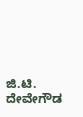ಜಿ.ಟಿ. ದೇವೇಗೌಡ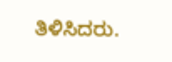ತಿಳಿಸಿದರು.